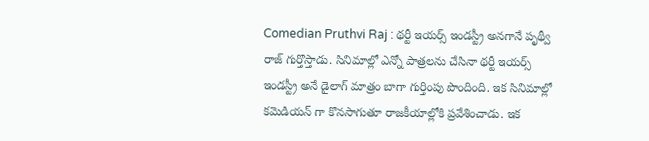Comedian Pruthvi Raj : థర్టీ ఇయర్స్ ఇండస్ట్రీ అనగానే పృథ్వీ రాజ్ గుర్తొస్తాడు. సినిమాల్లో ఎన్నో పాత్రలను చేసినా థర్టీ ఇయర్స్ ఇండస్ట్రీ అనే డైలాగ్ మాత్రం బాగా గుర్తింపు పొందింది. ఇక సినిమాల్లో కమెడియన్ గా కొనసాగుతూ రాజకీయాల్లోకి ప్రవేశించాడు. ఇక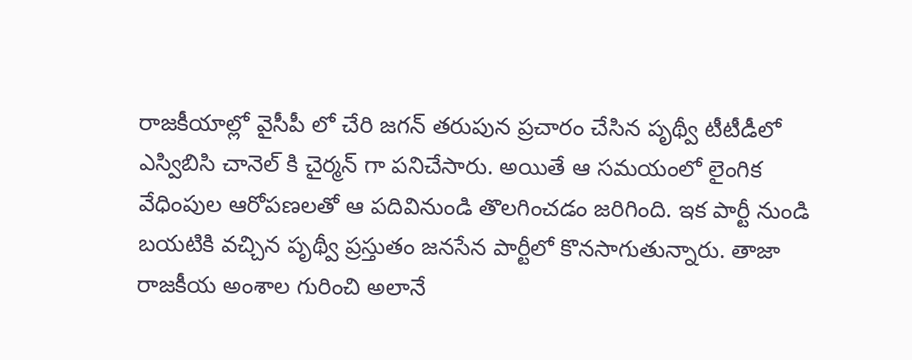రాజకీయాల్లో వైసీపీ లో చేరి జగన్ తరుపున ప్రచారం చేసిన పృథ్వీ టీటీడీలో ఎస్విబిసి చానెల్ కి చైర్మన్ గా పనిచేసారు. అయితే ఆ సమయంలో లైంగిక వేధింపుల ఆరోపణలతో ఆ పదివినుండి తొలగించడం జరిగింది. ఇక పార్టీ నుండి బయటికి వచ్చిన పృథ్వీ ప్రస్తుతం జనసేన పార్టీలో కొనసాగుతున్నారు. తాజా రాజకీయ అంశాల గురించి అలానే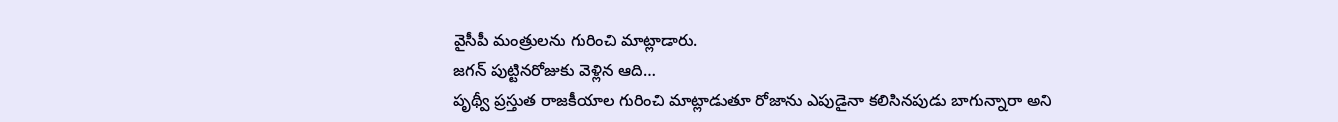వైసీపీ మంత్రులను గురించి మాట్లాడారు.
జగన్ పుట్టినరోజుకు వెళ్లిన ఆది…
పృథ్వీ ప్రస్తుత రాజకీయాల గురించి మాట్లాడుతూ రోజాను ఎపుడైనా కలిసినపుడు బాగున్నారా అని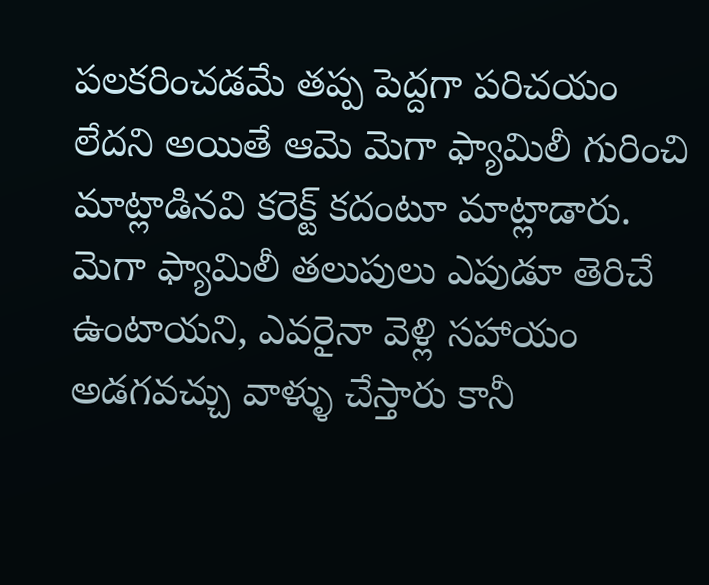పలకరించడమే తప్ప పెద్దగా పరిచయం లేదని అయితే ఆమె మెగా ఫ్యామిలీ గురించి మాట్లాడినవి కరెక్ట్ కదంటూ మాట్లాడారు. మెగా ఫ్యామిలీ తలుపులు ఎపుడూ తెరిచే ఉంటాయని, ఎవరైనా వెళ్లి సహాయం అడగవచ్చు వాళ్ళు చేస్తారు కానీ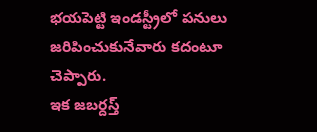భయపెట్టి ఇండస్ట్రీలో పనులు జరిపించుకునేవారు కదంటూ చెప్పారు.
ఇక జబర్దస్త్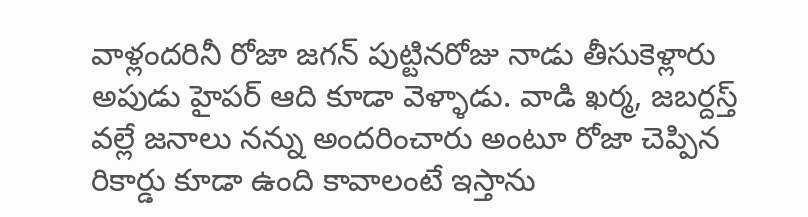వాళ్లందరినీ రోజా జగన్ పుట్టినరోజు నాడు తీసుకెళ్లారు అపుడు హైపర్ ఆది కూడా వెళ్ళాడు. వాడి ఖర్మ, జబర్దస్త్ వల్లే జనాలు నన్ను అందరించారు అంటూ రోజా చెప్పిన రికార్డు కూడా ఉంది కావాలంటే ఇస్తాను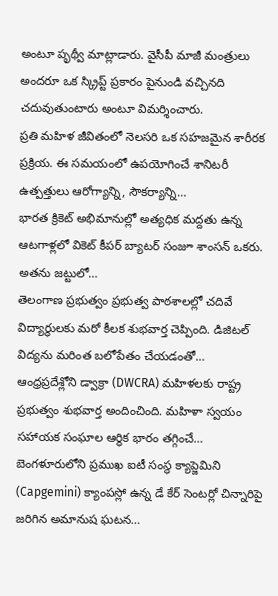అంటూ పృథ్వీ మాట్లాడారు. వైసీపీ మాజీ మంత్రులు అందరూ ఒక స్క్రిప్ట్ ప్రకారం పైనుండి వచ్చినది చదువుతుంటారు అంటూ విమర్శించారు.
ప్రతి మహిళ జీవితంలో నెలసరి ఒక సహజమైన శారీరక ప్రక్రియ. ఈ సమయంలో ఉపయోగించే శానిటరీ ఉత్పత్తులు ఆరోగ్యాన్ని, సౌకర్యాన్ని…
భారత క్రికెట్ అభిమానుల్లో అత్యధిక మద్దతు ఉన్న ఆటగాళ్లలో వికెట్ కీపర్ బ్యాటర్ సంజూ శాంసన్ ఒకరు. అతను జట్టులో…
తెలంగాణ ప్రభుత్వం ప్రభుత్వ పాఠశాలల్లో చదివే విద్యార్థులకు మరో కీలక శుభవార్త చెప్పింది. డిజిటల్ విద్యను మరింత బలోపేతం చేయడంతో…
ఆంధ్రప్రదేశ్లోని డ్వాక్రా (DWCRA) మహిళలకు రాష్ట్ర ప్రభుత్వం శుభవార్త అందించింది. మహిళా స్వయం సహాయక సంఘాల ఆర్థిక భారం తగ్గించే…
బెంగళూరులోని ప్రముఖ ఐటీ సంస్థ క్యాప్జెమిని (Capgemini) క్యాంపస్లో ఉన్న డే కేర్ సెంటర్లో చిన్నారిపై జరిగిన అమానుష ఘటన…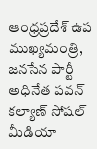ఆంధ్రప్రదేశ్ ఉప ముఖ్యమంత్రి, జనసేన పార్టీ అధినేత పవన్ కల్యాణ్ సోషల్ మీడియా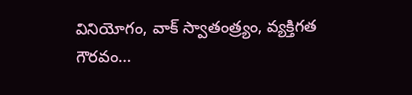వినియోగం, వాక్ స్వాతంత్ర్యం, వ్యక్తిగత గౌరవం…